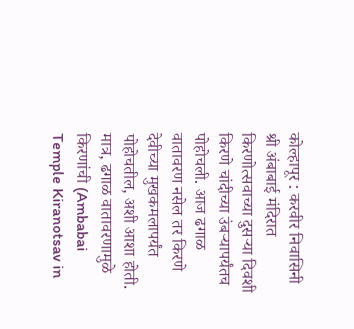कोल्हापूर : करवीर निवासिनी श्री अंबाबाई मंदिरात किरणोत्सवाच्या दुसऱ्या दिवशी किरणे चांदीच्या उंबऱ्यापर्यंतच पोहोचली. आज ढगाळ वातावरण नसेल तर किरणे देवीच्या मुखकमलापर्यंत पोहोचतील, अशी आशा होती. मात्र, ढगाळ वातावरणामुळे किरणांची (Ambabai Temple Kiranotsav in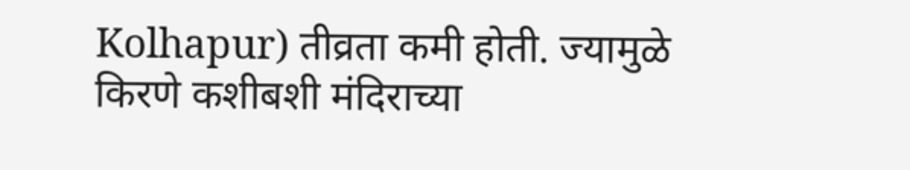Kolhapur) तीव्रता कमी होती. ज्यामुळे किरणे कशीबशी मंदिराच्या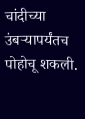चांदीच्या उंबऱ्यापर्यंतच पोहोचू शकली.